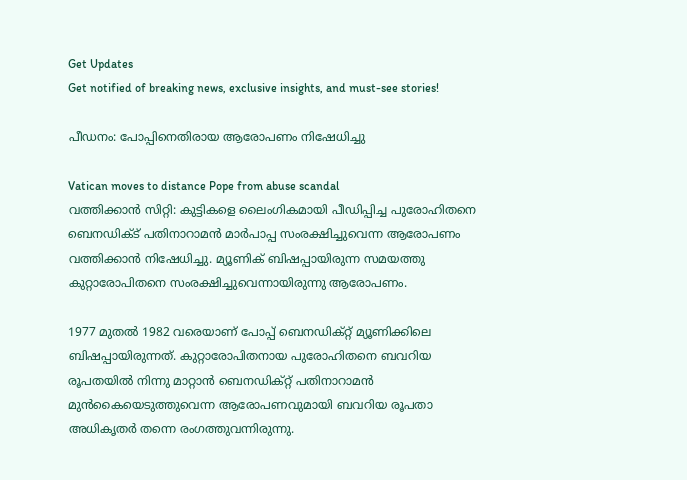Get Updates
Get notified of breaking news, exclusive insights, and must-see stories!

പീഡനം: പോപ്പിനെതിരായ ആരോപണം നിഷേധിച്ചു

Vatican moves to distance Pope from abuse scandal
വത്തിക്കാന്‍ സിറ്റി: കുട്ടികളെ ലൈംഗികമായി പീഡിപ്പിച്ച പുരോഹിതനെ ബെനഡിക്ട് പതിനാറാമന്‍ മാര്‍പാപ്പ സംരക്ഷിച്ചുവെന്ന ആരോപണം വത്തിക്കാന്‍ നിഷേധിച്ചു. മ്യൂണിക് ബിഷപ്പായിരുന്ന സമയത്തു കുറ്റാരോപിതനെ സംരക്ഷിച്ചുവെന്നായിരുന്നു ആരോപണം.

1977 മുതല്‍ 1982 വരെയാണ് പോപ്പ് ബെനഡിക്റ്റ് മ്യൂണിക്കിലെ ബിഷപ്പായിരുന്നത്. കുറ്റാരോപിതനായ പുരോഹിതനെ ബവറിയ രൂപതയില്‍ നിന്നു മാറ്റാന്‍ ബെനഡിക്റ്റ് പതിനാറാമന്‍ മുന്‍കൈയെടുത്തുവെന്ന ആരോപണവുമായി ബവറിയ രൂപതാ അധികൃതര്‍ തന്നെ രംഗത്തുവന്നിരുന്നു.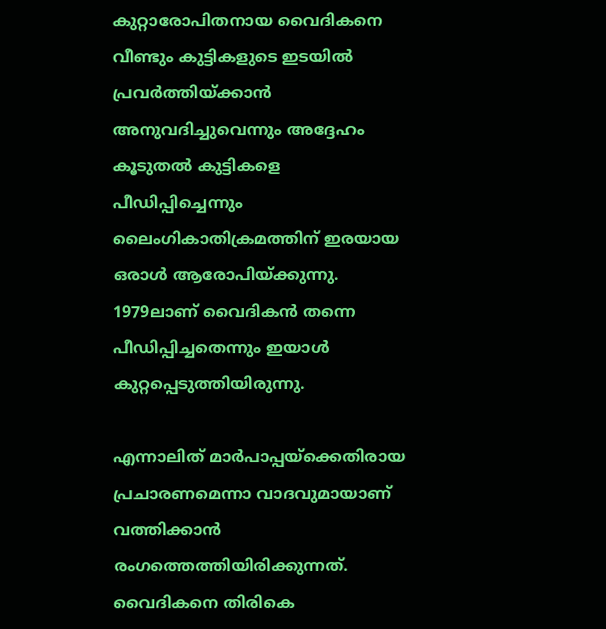കുറ്റാരോപിതനായ വൈദികനെ വീണ്ടും കുട്ടികളുടെ ഇടയില്‍ പ്രവര്‍ത്തിയ്ക്കാന്‍ അനുവദിച്ചുവെന്നും അദ്ദേഹം കൂടുതല്‍ കുട്ടികളെ പീഡിപ്പിച്ചെന്നും ലൈംഗികാതിക്രമത്തിന് ഇരയായ ഒരാള്‍ ആരോപിയ്ക്കുന്നു. 1979ലാണ് വൈദികന്‍ തന്നെ പീഡിപ്പിച്ചതെന്നും ഇയാള്‍ കുറ്റപ്പെടുത്തിയിരുന്നു.

എന്നാലിത് മാര്‍പാപ്പയ്‌ക്കെതിരായ പ്രചാരണമെന്നാ വാദവുമായാണ് വത്തിക്കാന്‍ രംഗത്തെത്തിയിരിക്കുന്നത്. വൈദികനെ തിരികെ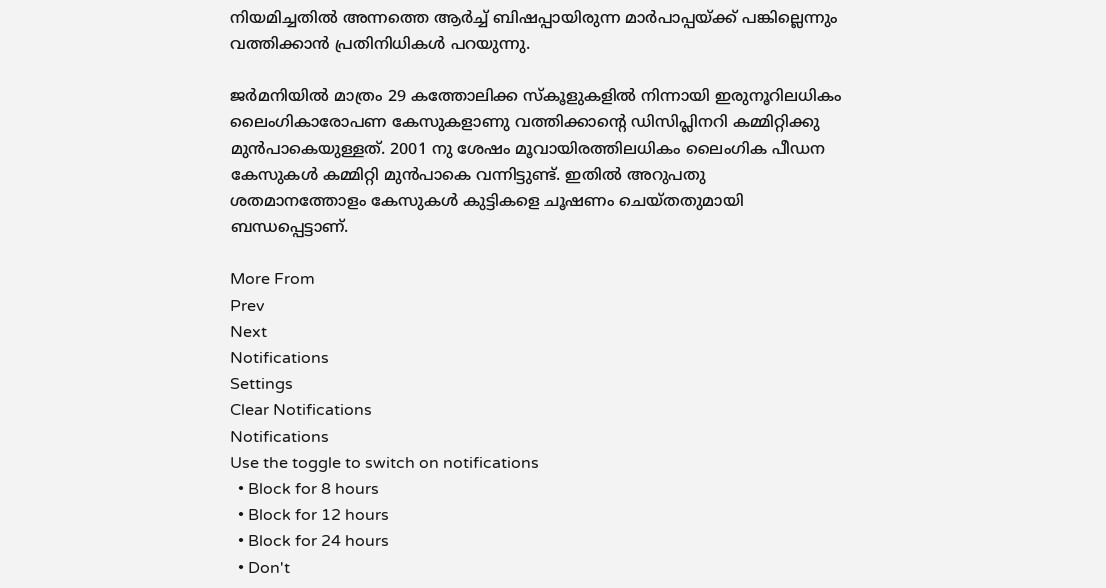നിയമിച്ചതില്‍ അന്നത്തെ ആര്‍ച്ച് ബിഷപ്പായിരുന്ന മാര്‍പാപ്പയ്ക്ക് പങ്കില്ലെന്നും വത്തിക്കാന്‍ പ്രതിനിധികള്‍ പറയുന്നു.

ജര്‍മനിയില്‍ മാത്രം 29 കത്തോലിക്ക സ്‌കൂളുകളില്‍ നിന്നായി ഇരുനൂറിലധികം ലൈംഗികാരോപണ കേസുകളാണു വത്തിക്കാന്റെ ഡിസിപ്ലിനറി കമ്മിറ്റിക്കു മുന്‍പാകെയുള്ളത്. 2001 നു ശേഷം മൂവായിരത്തിലധികം ലൈംഗിക പീഡന കേസുകള്‍ കമ്മിറ്റി മുന്‍പാകെ വന്നിട്ടുണ്ട്. ഇതില്‍ അറുപതു ശതമാനത്തോളം കേസുകള്‍ കുട്ടികളെ ചൂഷണം ചെയ്തതുമായി ബന്ധപ്പെട്ടാണ്.

More From
Prev
Next
Notifications
Settings
Clear Notifications
Notifications
Use the toggle to switch on notifications
  • Block for 8 hours
  • Block for 12 hours
  • Block for 24 hours
  • Don't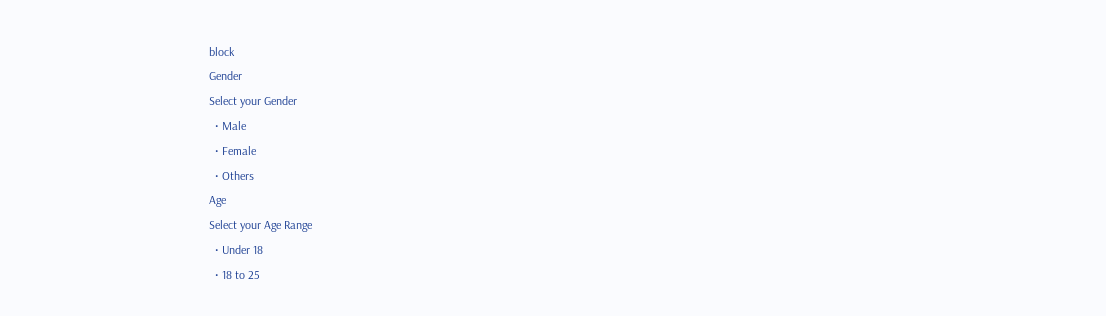block
Gender
Select your Gender
  • Male
  • Female
  • Others
Age
Select your Age Range
  • Under 18
  • 18 to 25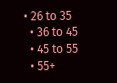• 26 to 35
  • 36 to 45
  • 45 to 55
  • 55+